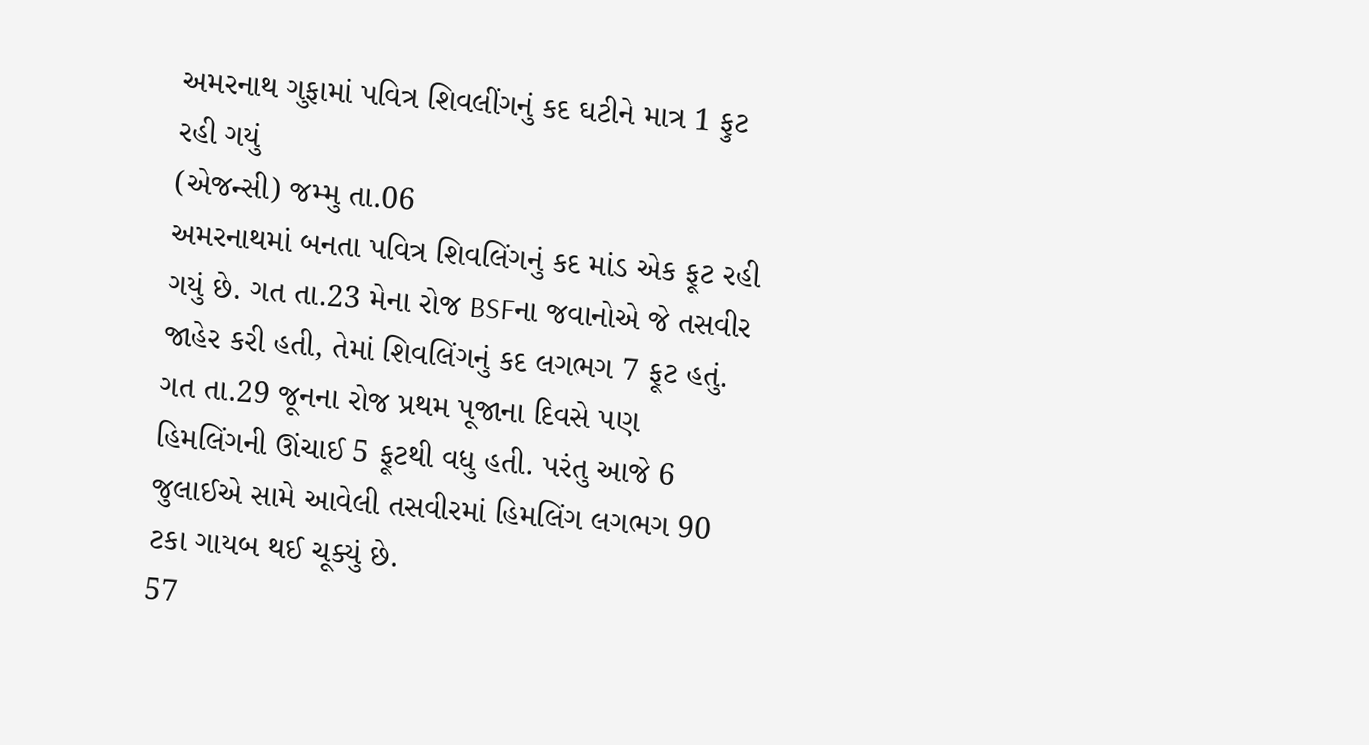અમરનાથ ગુફામાં પવિત્ર શિવલીંગનું કદ ઘટીને માત્ર 1 ફુટ રહી ગયું
(એજન્સી) જમ્મુ તા.06
અમરનાથમાં બનતા પવિત્ર શિવલિંગનું કદ માંડ એક ફૂટ રહી ગયું છે. ગત તા.23 મેના રોજ BSFના જવાનોએ જે તસવીર જાહેર કરી હતી, તેમાં શિવલિંગનું કદ લગભગ 7 ફૂટ હતું.
ગત તા.29 જૂનના રોજ પ્રથમ પૂજાના દિવસે પણ હિમલિંગની ઊંચાઈ 5 ફૂટથી વધુ હતી. પરંતુ આજે 6 જુલાઈએ સામે આવેલી તસવીરમાં હિમલિંગ લગભગ 90 ટકા ગાયબ થઈ ચૂક્યું છે.
57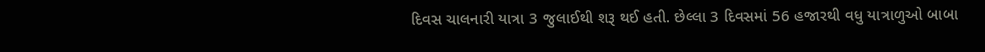દિવસ ચાલનારી યાત્રા 3 જુલાઈથી શરૂ થઈ હતી. છેલ્લા 3 દિવસમાં 56 હજારથી વધુ યાત્રાળુઓ બાબા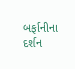બર્ફાનીના દર્શન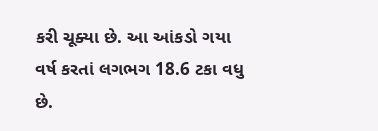કરી ચૂક્યા છે. આ આંકડો ગયા વર્ષ કરતાં લગભગ 18.6 ટકા વધુ છે.